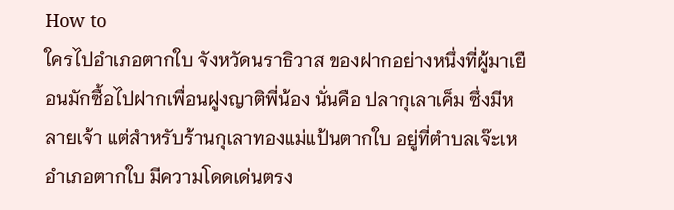How to
ใครไปอำเภอตากใบ จังหวัดนราธิวาส ของฝากอย่างหนึ่งที่ผู้มาเยือนมักซื้อไปฝากเพื่อนฝูงญาติพี่น้อง นั่นคือ ปลากุเลาเค็ม ซึ่งมีหลายเจ้า แต่สำหรับร้านกุเลาทองแม่แป้นตากใบ อยู่ที่ตำบลเจ๊ะเห อำเภอตากใบ มีความโดดเด่นตรง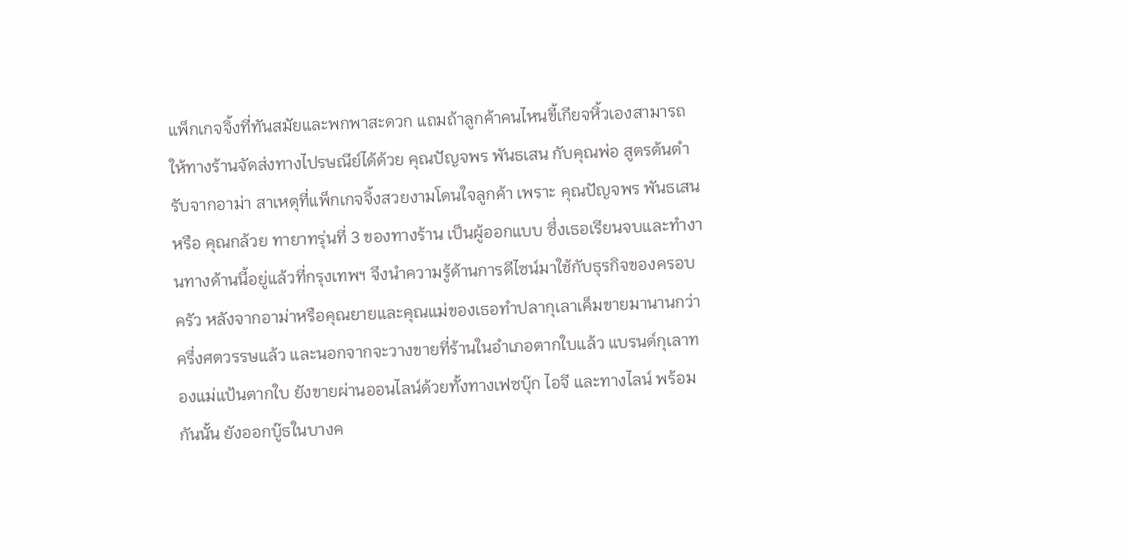แพ็กเกจจิ้งที่ทันสมัยและพกพาสะดวก แถมถ้าลูกค้าคนไหนขี้เกียจหิ้วเองสามารถให้ทางร้านจัดส่งทางไปรษณีย์ได้ด้วย คุณปัญจพร พันธเสน กับคุณพ่อ สูตรต้นตำรับจากอาม่า สาเหตุที่แพ็กเกจจิ้งสวยงามโดนใจลูกค้า เพราะ คุณปัญจพร พันธเสน หรือ คุณกล้วย ทายาทรุ่นที่ 3 ของทางร้าน เป็นผู้ออกแบบ ซึ่งเธอเรียนจบและทำงานทางด้านนี้อยู่แล้วที่กรุงเทพฯ จึงนำความรู้ด้านการดีไซน์มาใช้กับธุรกิจของครอบครัว หลังจากอาม่าหรือคุณยายและคุณแม่ของเธอทำปลากุเลาเค็มขายมานานกว่าครึ่งศตวรรษแล้ว และนอกจากจะวางขายที่ร้านในอำเภอตากใบแล้ว แบรนด์กุเลาทองแม่แป้นตากใบ ยังขายผ่านออนไลน์ด้วยทั้งทางเฟซบุ๊ก ไอจี และทางไลน์ พร้อมกันนั้น ยังออกบู๊ธในบางค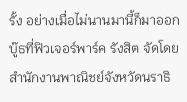รั้ง อย่างเมื่อไม่นานมานี้ก็มาออกบู๊ธที่ฟิวเจอร์พาร์ค รังสิต จัดโดยสำนักงานพาณิชย์จังหวัดนราธิ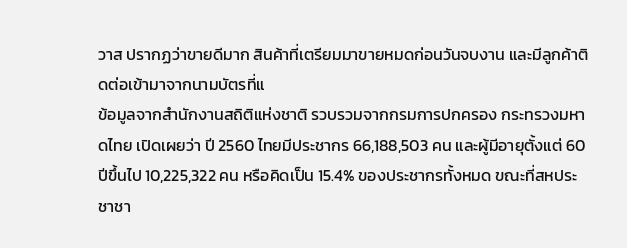วาส ปรากฏว่าขายดีมาก สินค้าที่เตรียมมาขายหมดก่อนวันจบงาน และมีลูกค้าติดต่อเข้ามาจากนามบัตรที่แ
ข้อมูลจากสำนักงานสถิติแห่งชาติ รวบรวมจากกรมการปกครอง กระทรวงมหาดไทย เปิดเผยว่า ปี 2560 ไทยมีประชากร 66,188,503 คน และผู้มีอายุตั้งแต่ 60 ปีขึ้นไป 10,225,322 คน หรือคิดเป็น 15.4% ของประชากรทั้งหมด ขณะที่สหประชาชา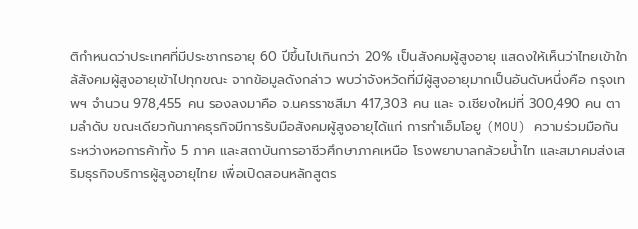ติกำหนดว่าประเทศที่มีประชากรอายุ 60 ปีขึ้นไปเกินกว่า 20% เป็นสังคมผู้สูงอายุ แสดงให้เห็นว่าไทยเข้าใกล้สังคมผู้สูงอายุเข้าไปทุกขณะ จากข้อมูลดังกล่าว พบว่าจังหวัดที่มีผู้สูงอายุมากเป็นอันดับหนึ่งคือ กรุงเทพฯ จำนวน 978,455 คน รองลงมาคือ จ.นครราชสีมา 417,303 คน และ จ.เชียงใหม่ที่ 300,490 คน ตามลำดับ ขณะเดียวกันภาคธุรกิจมีการรับมือสังคมผู้สูงอายุได้แก่ การทำเอ็มโอยู (MOU) ความร่วมมือกันระหว่างหอการค้าทั้ง 5 ภาค และสถาบันการอาชีวศึกษาภาคเหนือ โรงพยาบาลกล้วยน้ำไท และสมาคมส่งเสริมธุรกิจบริการผู้สูงอายุไทย เพื่อเปิดสอนหลักสูตร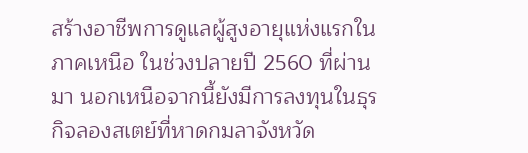สร้างอาชีพการดูแลผู้สูงอายุแห่งแรกในภาคเหนือ ในช่วงปลายปี 2560 ที่ผ่านมา นอกเหนือจากนี้ยังมีการลงทุนในธุรกิจลองสเตย์ที่หาดกมลาจังหวัด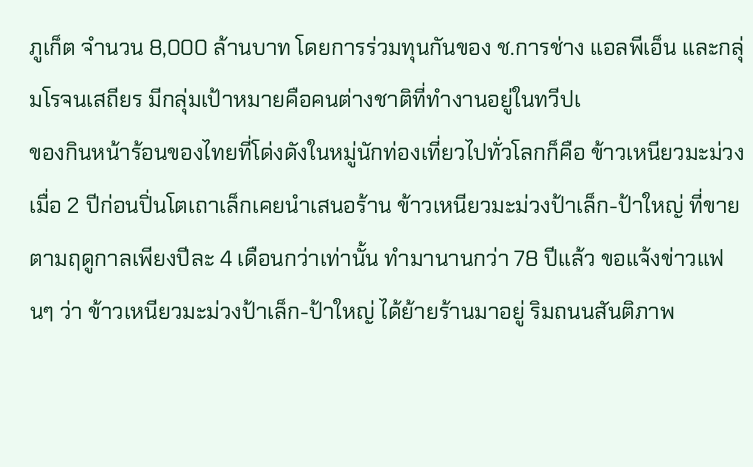ภูเก็ต จำนวน 8,000 ล้านบาท โดยการร่วมทุนกันของ ช.การช่าง แอลพีเอ็น และกลุ่มโรจนเสถียร มีกลุ่มเป้าหมายคือคนต่างชาติที่ทำงานอยู่ในทวีปเ
ของกินหน้าร้อนของไทยที่โด่งดังในหมู่นักท่องเที่ยวไปทั่วโลกก็คือ ข้าวเหนียวมะม่วง เมื่อ 2 ปีก่อนปิ่นโตเถาเล็กเคยนำเสนอร้าน ข้าวเหนียวมะม่วงป้าเล็ก-ป้าใหญ่ ที่ขายตามฤดูกาลเพียงปีละ 4 เดือนกว่าเท่านั้น ทำมานานกว่า 78 ปีแล้ว ขอแจ้งข่าวแฟนๆ ว่า ข้าวเหนียวมะม่วงป้าเล็ก-ป้าใหญ่ ได้ย้ายร้านมาอยู่ ริมถนนสันติภาพ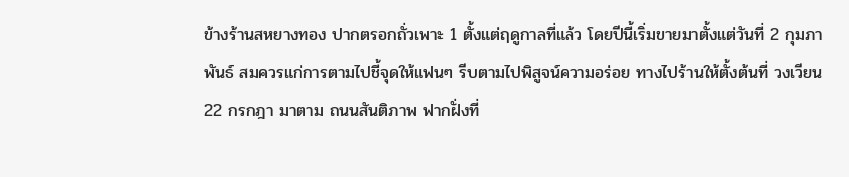ข้างร้านสหยางทอง ปากตรอกถั่วเพาะ 1 ตั้งแต่ฤดูกาลที่แล้ว โดยปีนี้เริ่มขายมาตั้งแต่วันที่ 2 กุมภาพันธ์ สมควรแก่การตามไปชี้จุดให้แฟนๆ รีบตามไปพิสูจน์ความอร่อย ทางไปร้านให้ตั้งต้นที่ วงเวียน 22 กรกฎา มาตาม ถนนสันติภาพ ฟากฝั่งที่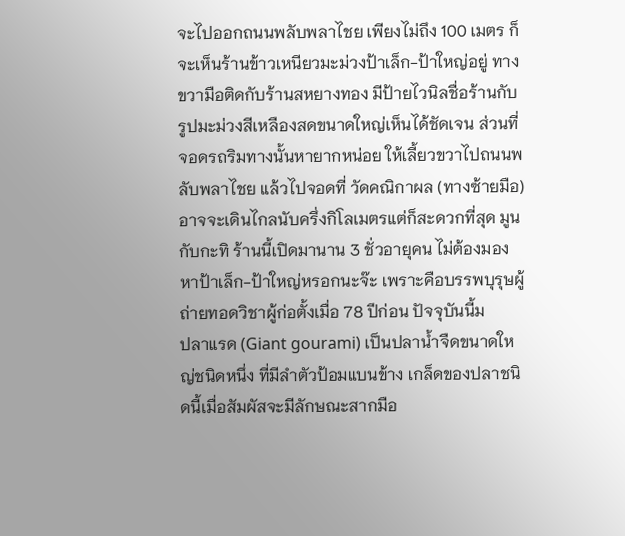จะไปออกถนนพลับพลาไชย เพียงไม่ถึง 100 เมตร ก็จะเห็นร้านข้าวเหนียวมะม่วงป้าเล็ก-ป้าใหญ่อยู่ ทางขวามือติดกับร้านสหยางทอง มีป้ายไวนิลชื่อร้านกับรูปมะม่วงสีเหลืองสดขนาดใหญ่เห็นได้ชัดเจน ส่วนที่จอดรถริมทางนั้นหายากหน่อย ให้เลี้ยวขวาไปถนนพลับพลาไชย แล้วไปจอดที่ วัดคณิกาผล (ทางซ้ายมือ) อาจจะเดินไกลนับครึ่งกิโลเมตรแต่ก็สะดวกที่สุด มูนกับกะทิ ร้านนี้เปิดมานาน 3 ชั่วอายุคน ไม่ต้องมองหาป้าเล็ก-ป้าใหญ่หรอกนะจ๊ะ เพราะคือบรรพบุรุษผู้ถ่ายทอดวิชาผู้ก่อตั้งเมื่อ 78 ปีก่อน ปัจจุบันนี้ม
ปลาแรด (Giant gourami) เป็นปลาน้ำจืดขนาดใหญ่ชนิดหนึ่ง ที่มีลำตัวป้อมแบนข้าง เกล็ดของปลาชนิดนี้เมื่อสัมผัสจะมีลักษณะสากมือ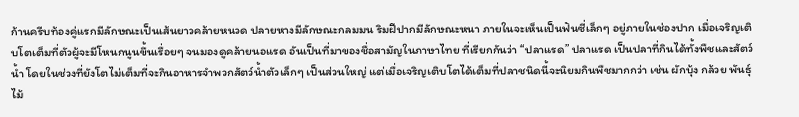ก้านครีบท้องคู่แรกมีลักษณะเป็นเส้นยาวคล้ายหนวด ปลายหางมีลักษณะกลมมน ริมฝีปากมีลักษณะหนา ภายในจะเห็นเป็นฟันซี่เล็กๆ อยู่ภายในช่องปาก เมื่อเจริญเติบโตเต็มที่ตัวผู้จะมีโหนกนูนขึ้นเรื่อยๆ จนมองดูคล้ายนอแรด อันเป็นที่มาของชื่อสามัญในภาษาไทย ที่เรียกกันว่า “ปลาแรด” ปลาแรด เป็นปลาที่กินได้ทั้งพืชและสัตว์น้ำ โดยในช่วงที่ยังโตไม่เต็มที่จะกินอาหารจำพวกสัตว์น้ำตัวเล็กๆ เป็นส่วนใหญ่ แต่เมื่อเจริญเติบโตได้เต็มที่ปลาชนิดนี้จะนิยมกินพืชมากกว่า เช่น ผักบุ้ง กล้วย พันธุ์ไม้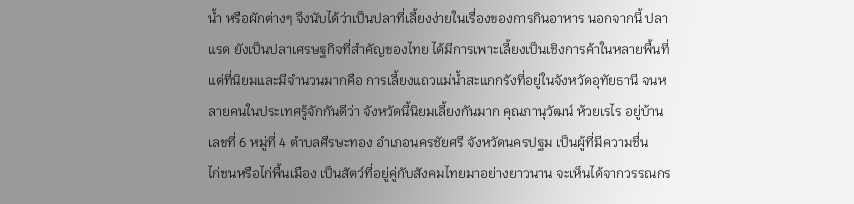น้ำ หรือผักต่างๆ จึงนับได้ว่าเป็นปลาที่เลี้ยงง่ายในเรื่องของการกินอาหาร นอกจากนี้ ปลาแรด ยังเป็นปลาเศรษฐกิจที่สำคัญของไทย ได้มีการเพาะเลี้ยงเป็นเชิงการค้าในหลายพื้นที่ แต่ที่นิยมและมีจำนวนมากคือ การเลี้ยงแถวแม่น้ำสะแกกรังที่อยู่ในจังหวัดอุทัยธานี จนหลายคนในประเทศรู้จักกันดีว่า จังหวัดนี้นิยมเลี้ยงกันมาก คุณภานุวัฒน์ ห้วยเรไร อยู่บ้านเลขที่ 6 หมู่ที่ 4 ตำบลศีรษะทอง อำเภอนครชัยศรี จังหวัดนครปฐม เป็นผู้ที่มีความชื่น
ไก่ชนหรือไก่พื้นเมือง เป็นสัตว์ที่อยู่คู่กับสังคมไทยมาอย่างยาวนาน จะเห็นได้จากวรรณกร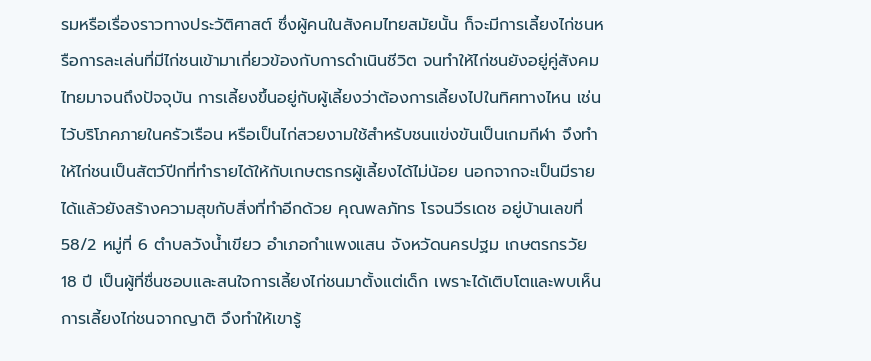รมหรือเรื่องราวทางประวัติศาสต์ ซึ่งผู้คนในสังคมไทยสมัยนั้น ก็จะมีการเลี้ยงไก่ชนหรือการละเล่นที่มีไก่ชนเข้ามาเกี่ยวข้องกับการดำเนินชีวิต จนทำให้ไก่ชนยังอยู่คู่สังคมไทยมาจนถึงปัจจุบัน การเลี้ยงขึ้นอยู่กับผู้เลี้ยงว่าต้องการเลี้ยงไปในทิศทางไหน เช่น ไว้บริโภคภายในครัวเรือน หรือเป็นไก่สวยงามใช้สำหรับชนแข่งขันเป็นเกมกีฬา จึงทำให้ไก่ชนเป็นสัตว์ปีกที่ทำรายได้ให้กับเกษตรกรผู้เลี้ยงได้ไม่น้อย นอกจากจะเป็นมีรายได้แล้วยังสร้างความสุขกับสิ่งที่ทำอีกด้วย คุณพลภัทร โรจนวีรเดช อยู่บ้านเลขที่ 58/2 หมู่ที่ 6 ตำบลวังน้ำเขียว อำเภอกำแพงแสน จังหวัดนครปฐม เกษตรกรวัย 18 ปี เป็นผู้ที่ชื่นชอบและสนใจการเลี้ยงไก่ชนมาตั้งแต่เด็ก เพราะได้เติบโตและพบเห็นการเลี้ยงไก่ชนจากญาติ จึงทำให้เขารู้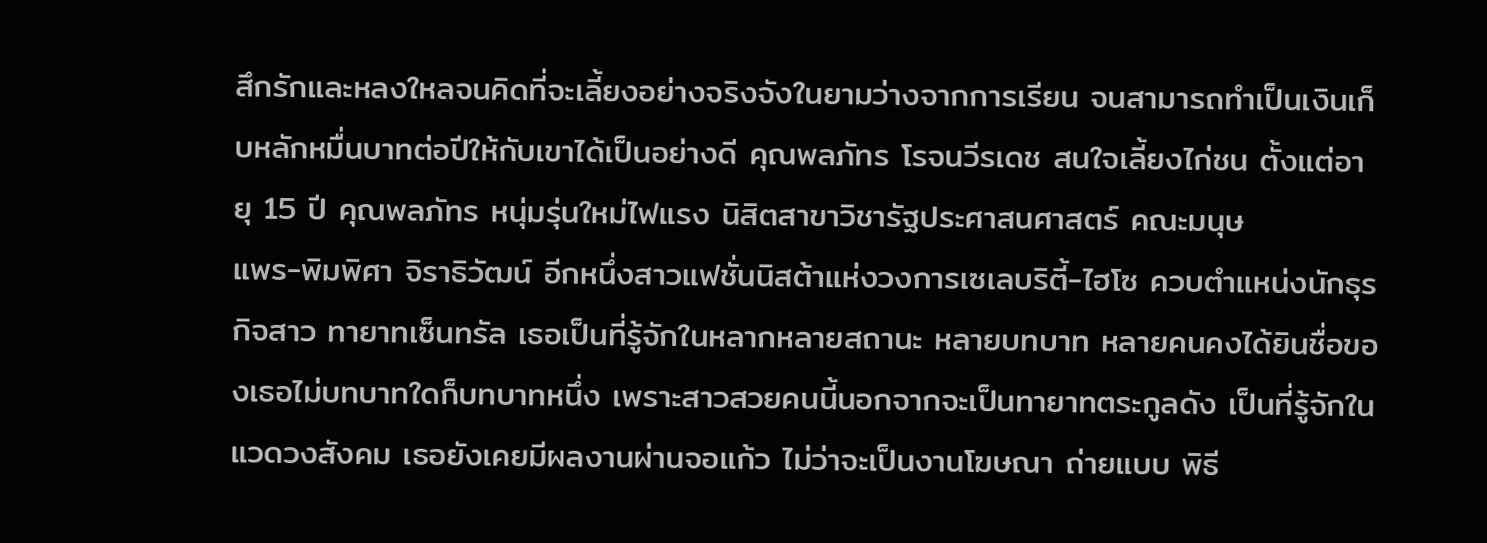สึกรักและหลงใหลจนคิดที่จะเลี้ยงอย่างจริงจังในยามว่างจากการเรียน จนสามารถทำเป็นเงินเก็บหลักหมื่นบาทต่อปีให้กับเขาได้เป็นอย่างดี คุณพลภัทร โรจนวีรเดช สนใจเลี้ยงไก่ชน ตั้งแต่อายุ 15 ปี คุณพลภัทร หนุ่มรุ่นใหม่ไฟแรง นิสิตสาขาวิชารัฐประศาสนศาสตร์ คณะมนุษ
แพร-พิมพิศา จิราธิวัฒน์ อีกหนึ่งสาวแฟชั่นนิสต้าแห่งวงการเซเลบริตี้-ไฮโซ ควบตำแหน่งนักธุรกิจสาว ทายาทเซ็นทรัล เธอเป็นที่รู้จักในหลากหลายสถานะ หลายบทบาท หลายคนคงได้ยินชื่อของเธอไม่บทบาทใดก็บทบาทหนึ่ง เพราะสาวสวยคนนี้นอกจากจะเป็นทายาทตระกูลดัง เป็นที่รู้จักในแวดวงสังคม เธอยังเคยมีผลงานผ่านจอแก้ว ไม่ว่าจะเป็นงานโฆษณา ถ่ายแบบ พิธี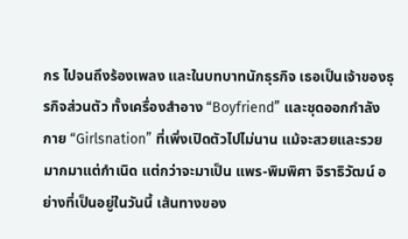กร ไปจนถึงร้องเพลง และในบทบาทนักธุรกิจ เธอเป็นเจ้าของธุรกิจส่วนตัว ทั้งเครื่องสำอาง “Boyfriend” และชุดออกกำลังกาย “Girlsnation” ที่เพิ่งเปิดตัวไปไม่นาน แม้จะสวยและรวยมากมาแต่กำเนิด แต่กว่าจะมาเป็น แพร-พิมพิศา จิราธิวัฒน์ อย่างที่เป็นอยู่ในวันนี้ เส้นทางของ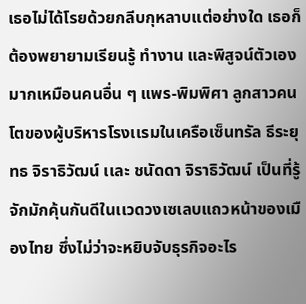เธอไม่ได้โรยด้วยกลีบกุหลาบแต่อย่างใด เธอก็ต้องพยายามเรียนรู้ ทำงาน และพิสูจน์ตัวเองมากเหมือนคนอื่น ๆ แพร-พิมพิศา ลูกสาวคนโตของผู้บริหารโรงเเรมในเครือเซ็นทรัล ธีระยุทธ จิราธิวัฒน์ เเละ ชนัดดา จิราธิวัฒน์ เป็นที่รู้จักมักคุ้นกันดีในเเวดวงเซเลบแถวหน้าของเมืองไทย ซึ่งไม่ว่าจะหยิบจับธุรกิจอะไร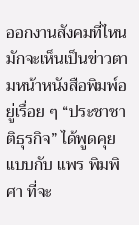ออกงานสังคมที่ไหน มักจะเห็นเป็นข่าวตามหน้าหนังสือพิมพ์อยู่เรื่อย ๆ “ประชาชาติธุรกิจ” ได้พูดคุยแบบกับ แพร พิมพิศา ที่จะ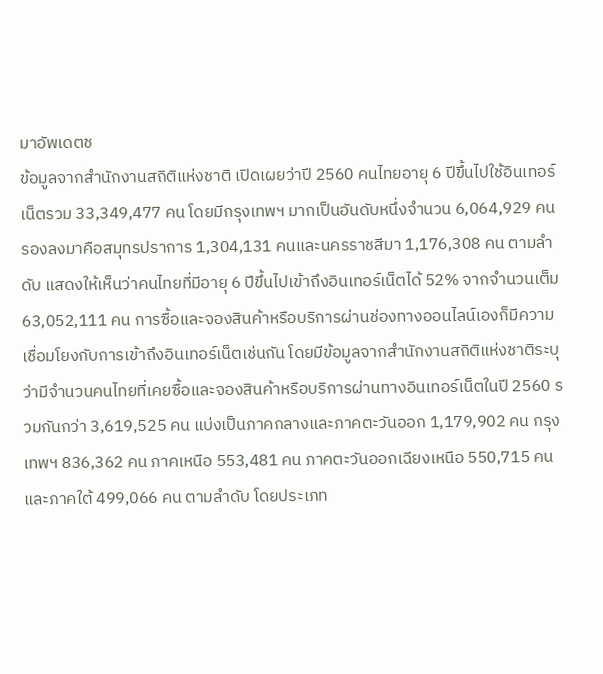มาอัพเดตช
ข้อมูลจากสำนักงานสถิติแห่งชาติ เปิดเผยว่าปี 2560 คนไทยอายุ 6 ปีขึ้นไปใช้อินเทอร์เน็ตรวม 33,349,477 คน โดยมีกรุงเทพฯ มากเป็นอันดับหนึ่งจำนวน 6,064,929 คนรองลงมาคือสมุทรปราการ 1,304,131 คนและนครราชสีมา 1,176,308 คน ตามลำดับ แสดงให้เห็นว่าคนไทยที่มีอายุ 6 ปีขึ้นไปเข้าถึงอินเทอร์เน็ตได้ 52% จากจำนวนเต็ม 63,052,111 คน การซื้อและจองสินค้าหรือบริการผ่านช่องทางออนไลน์เองก็มีความเชื่อมโยงกับการเข้าถึงอินเทอร์เน็ตเช่นกัน โดยมีข้อมูลจากสำนักงานสถิติแห่งชาติระบุว่ามีจำนวนคนไทยที่เคยซื้อและจองสินค้าหรือบริการผ่านทางอินเทอร์เน็ตในปี 2560 รวมกันกว่า 3,619,525 คน แบ่งเป็นภาคกลางและภาคตะวันออก 1,179,902 คน กรุงเทพฯ 836,362 คน ภาคเหนือ 553,481 คน ภาคตะวันออกเฉียงเหนือ 550,715 คน และภาคใต้ 499,066 คน ตามลำดับ โดยประเภท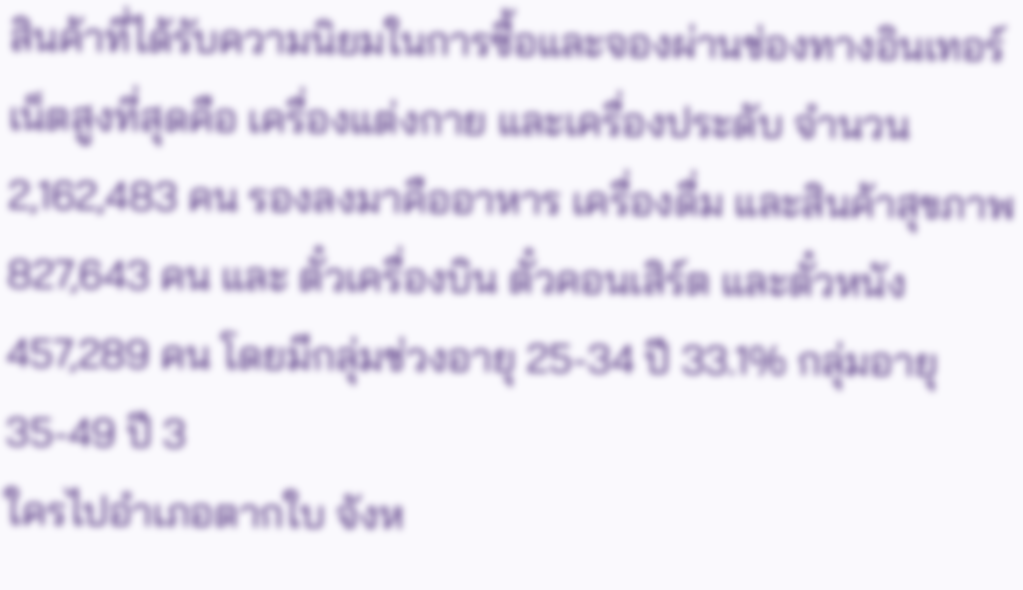สินค้าที่ได้รับความนิยมในการซื้อและจองผ่านช่องทางอินเทอร์เน็ตสูงที่สุดคือ เครื่องแต่งกาย และเครื่องประดับ จำนวน 2,162,483 คน รองลงมาคืออาหาร เครื่องดื่ม และสินค้าสุขภาพ 827,643 คน และ ตั๋วเครื่องบิน ตั๋วคอนเสิร์ต และตั๋วหนัง 457,289 คน โดยมีกลุ่มช่วงอายุ 25-34 ปี 33.1% กลุ่มอายุ 35-49 ปี 3
ใครไปอำเภอตากใบ จังห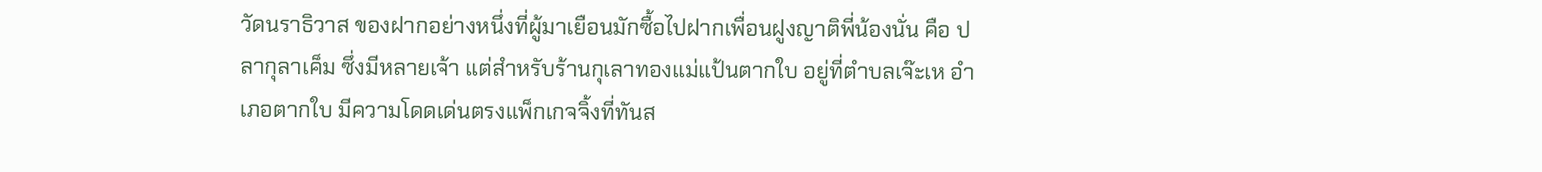วัดนราธิวาส ของฝากอย่างหนึ่งที่ผู้มาเยือนมักซื้อไปฝากเพื่อนฝูงญาติพี่น้องนั่น คือ ปลากุลาเค็ม ซึ่งมีหลายเจ้า แต่สำหรับร้านกุเลาทองแม่แป้นตากใบ อยู่ที่ตำบลเจ๊ะเห อำเภอตากใบ มีความโดดเด่นตรงแพ็กเกจจิ้งที่ทันส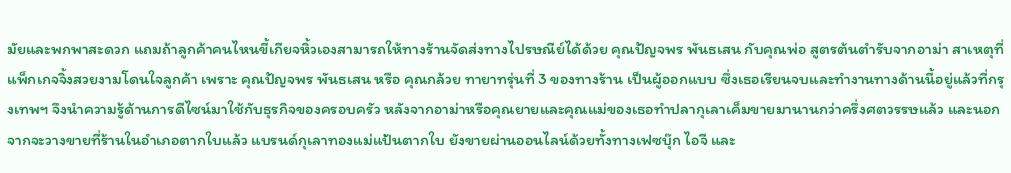มัยและพกพาสะดวก แถมถ้าลูกค้าคนไหนขี้เกียจหิ้วเองสามารถให้ทางร้านจัดส่งทางไปรษณีย์ได้ด้วย คุณปัญจพร พันธเสน กับคุณพ่อ สูตรต้นตำรับจากอาม่า สาเหตุที่แพ็กเกจจิ้งสวยงามโดนใจลูกค้า เพราะ คุณปัญจพร พันธเสน หรือ คุณกล้วย ทายาทรุ่นที่ 3 ของทางร้าน เป็นผู้ออกแบบ ซึ่งเธอเรียนจบและทำงานทางด้านนี้อยู่แล้วที่กรุงเทพฯ จึงนำความรู้ด้านการดีไซน์มาใช้กับธุรกิจของครอบครัว หลังจากอาม่าหรือคุณยายและคุณแม่ของเธอทำปลากุเลาเค็มขายมานานกว่าครึ่งศตวรรษแล้ว และนอกจากจะวางขายที่ร้านในอำเภอตากใบแล้ว แบรนด์กุเลาทองแม่แป้นตากใบ ยังขายผ่านออนไลน์ด้วยทั้งทางเฟซบุ๊ก ไอจี และ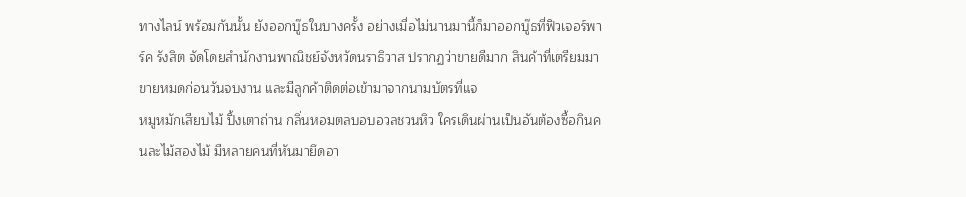ทางไลน์ พร้อมกันนั้น ยังออกบู๊ธในบางครั้ง อย่างเมื่อไม่นานมานี้ก็มาออกบู๊ธที่ฟิวเจอร์พาร์ค รังสิต จัดโดยสำนักงานพาณิชย์จังหวัดนราธิวาส ปรากฏว่าขายดีมาก สินค้าที่เตรียมมาขายหมดก่อนวันจบงาน และมีลูกค้าติดต่อเข้ามาจากนามบัตรที่แจ
หมูหมักเสียบไม้ ปิ้งเตาถ่าน กลิ่นหอมตลบอบอวลชวนหิว ใครเดินผ่านเป็นอันต้องซื้อกินคนละไม้สองไม้ มีหลายคนที่หันมายึดอา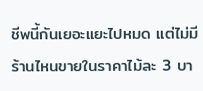ชีพนี้กันเยอะแยะไปหมด แต่ไม่มีร้านไหนขายในราคาไม้ละ 3 บา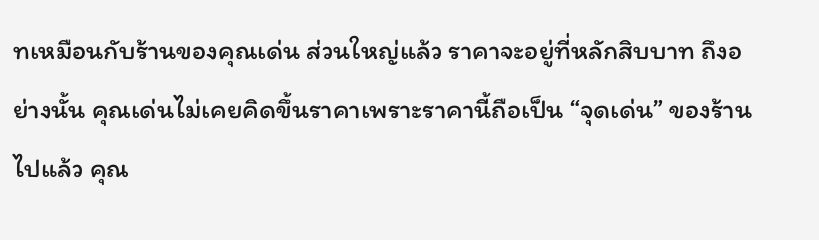ทเหมือนกับร้านของคุณเด่น ส่วนใหญ่แล้ว ราคาจะอยู่ที่หลักสิบบาท ถึงอย่างนั้น คุณเด่นไม่เคยคิดขึ้นราคาเพราะราคานี้ถือเป็น “จุดเด่น” ของร้านไปแล้ว คุณ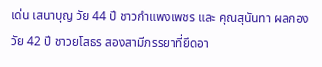เด่น เสนาบุญ วัย 44 ปี ชาวกำแพงเพชร และ คุณสุนันทา ผลกอง วัย 42 ปี ชาวยโสธร สองสามีภรรยาที่ยึดอา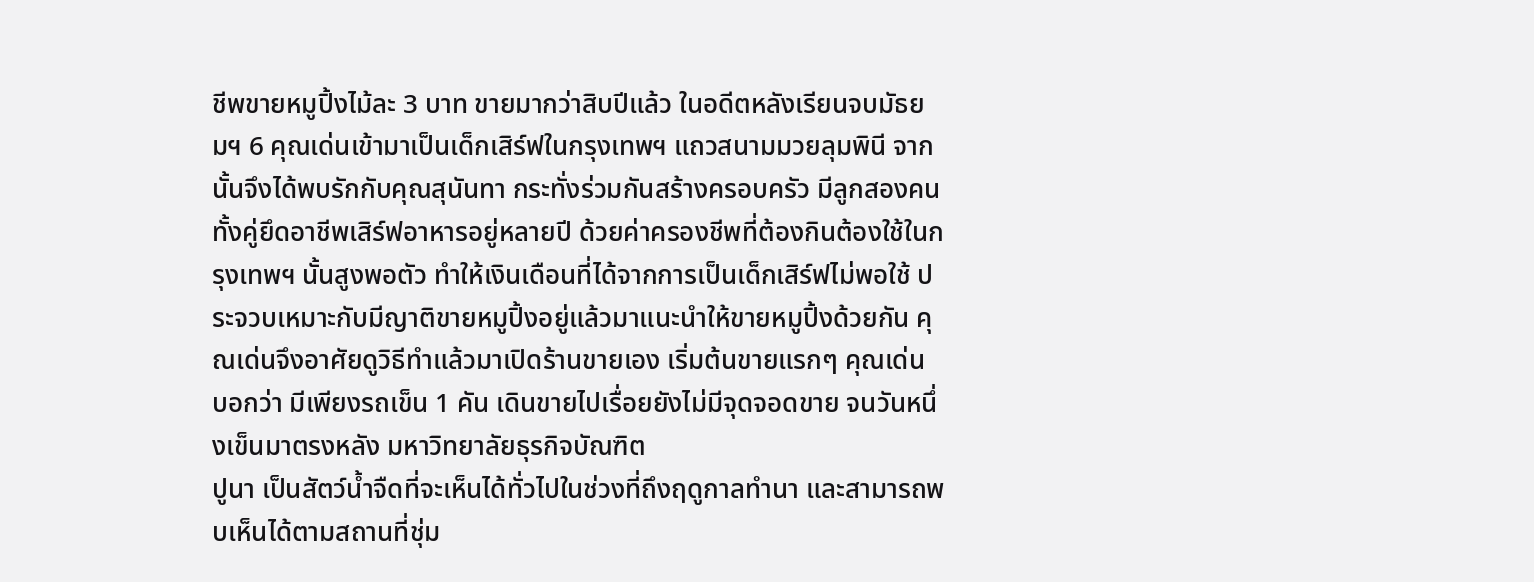ชีพขายหมูปิ้งไม้ละ 3 บาท ขายมากว่าสิบปีแล้ว ในอดีตหลังเรียนจบมัธยมฯ 6 คุณเด่นเข้ามาเป็นเด็กเสิร์ฟในกรุงเทพฯ แถวสนามมวยลุมพินี จากนั้นจึงได้พบรักกับคุณสุนันทา กระทั่งร่วมกันสร้างครอบครัว มีลูกสองคน ทั้งคู่ยึดอาชีพเสิร์ฟอาหารอยู่หลายปี ด้วยค่าครองชีพที่ต้องกินต้องใช้ในกรุงเทพฯ นั้นสูงพอตัว ทำให้เงินเดือนที่ได้จากการเป็นเด็กเสิร์ฟไม่พอใช้ ประจวบเหมาะกับมีญาติขายหมูปิ้งอยู่แล้วมาแนะนำให้ขายหมูปิ้งด้วยกัน คุณเด่นจึงอาศัยดูวิธีทำแล้วมาเปิดร้านขายเอง เริ่มต้นขายแรกๆ คุณเด่น บอกว่า มีเพียงรถเข็น 1 คัน เดินขายไปเรื่อยยังไม่มีจุดจอดขาย จนวันหนึ่งเข็นมาตรงหลัง มหาวิทยาลัยธุรกิจบัณฑิต
ปูนา เป็นสัตว์น้ำจืดที่จะเห็นได้ทั่วไปในช่วงที่ถึงฤดูกาลทำนา และสามารถพบเห็นได้ตามสถานที่ชุ่ม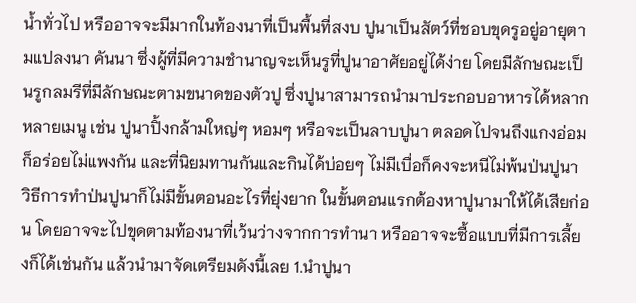น้ำทั่วไป หรืออาจจะมีมากในท้องนาที่เป็นพื้นที่สงบ ปูนาเป็นสัตว์ที่ชอบขุดรูอยู่อายุตามแปลงนา คันนา ซึ่งผู้ที่มีความชำนาญจะเห็นรูที่ปูนาอาศัยอยู่ได้ง่าย โดยมีลักษณะเป็นรูกลมรีที่มีลักษณะตามขนาดของตัวปู ซึ่งปูนาสามารถนำมาประกอบอาหารได้หลากหลายเมนู เช่น ปูนาปิ้งกล้ามใหญ่ๆ หอมๆ หรือจะเป็นลาบปูนา ตลอดไปจนถึงแกงอ่อมก็อร่อยไม่แพงกัน และที่นิยมทานกันและกินได้บ่อยๆ ไม่มีเบื่อก็คงจะหนีไม่พ้นป่นปูนา วิธีการทำป่นปูนาก็ไม่มีขั้นตอนอะไรที่ยุ่งยาก ในขั้นตอนแรกต้องหาปูนามาให้ได้เสียก่อน โดยอาจจะไปขุดตามท้องนาที่เว้นว่างจากการทำนา หรืออาจจะซื้อแบบที่มีการเลี้ยงก็ได้เช่นกัน แล้วนำมาจัดเตรียมดังนี้เลย 1.นำปูนา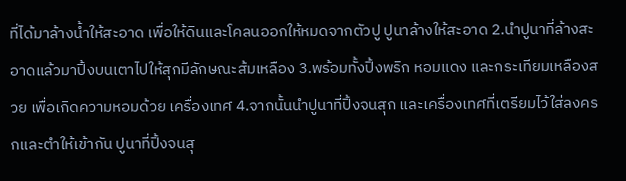ที่ได้มาล้างน้ำให้สะอาด เพื่อให้ดินและโคลนออกให้หมดจากตัวปู ปูนาล้างให้สะอาด 2.นำปูนาที่ล้างสะอาดแล้วมาปิ้งบนเตาไปให้สุกมีลักษณะส้มเหลือง 3.พร้อมทั้งปิ้งพริก หอมแดง และกระเทียมเหลืองสวย เพื่อเกิดความหอมด้วย เครื่องเทศ 4.จากนั้นนำปูนาที่ปิ้งจนสุก และเครื่องเทศที่เตรียมไว้ใส่ลงครกและตำให้เข้ากัน ปูนาที่ปิ้งจนสุ